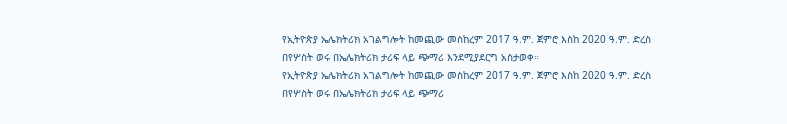የኢትዮጵያ ኤሌክትሪክ አገልግሎት ከመጪው መስከረም 2017 ዓ.ም. ጀምሮ እስከ 2020 ዓ.ም. ድረስ በየሦስት ወሩ በኤሌክትሪክ ታሪፍ ላይ ጭማሪ እንደሚያደርግ አስታወቀ።
የኢትዮጵያ ኤሌክትሪክ አገልግሎት ከመጪው መስከረም 2017 ዓ.ም. ጀምሮ እስከ 2020 ዓ.ም. ድረስ በየሦስት ወሩ በኤሌክትሪክ ታሪፍ ላይ ጭማሪ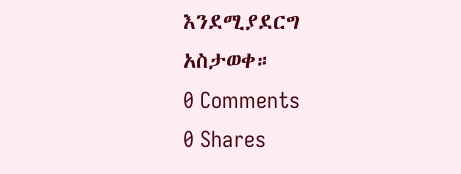እንደሚያደርግ አስታወቀ።
0 Comments
0 Shares